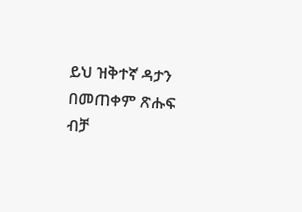ይህ ዝቅተኛ ዳታን በመጠቀም ጽሑፍ ብቻ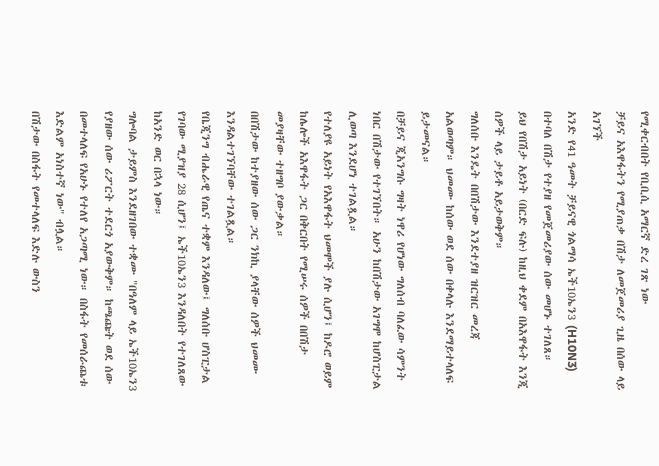የሚቀርብበት የቢቢሲ አማርኛ ድረ ገጽ ነው
ቻይና አእዋፋትን የሚያጠቃ በሽታ ለመጀመሪያ ጊዜ በሰው ላይ አገኘች
አንድ የ41 ዓመት ቻይናዊ ጎልማሳ ኤች10ኤን3 (H10N3) በተባለ በሽታ የተያዘ የመጀመሪያው ሰው መሆኑ ተገለጸ።
ይህ የበሽታ አይነት (በርድ ፍሉ) ከዚህ ቀደም በአእዋፋት እንጂ ሰዎች ላይ ታይቶ አይታወቅም።
ግለሰቡ እንዴት በበሽታው እንደተያዘ ዝርዝር መረጃ አልወጣም። ህመሙ ከሰው ወደ ሰው በቀላሉ እንደማይተላለፍ ይታመናል።
በቻይና ጂአንግሱ ግዛት ነዋሪ የሆነው ግለሰብ ባለፈው ሳምንት ነበር በሽታው የተገኘበት። አሁን ከበሽታው አገግሞ ከሆስፒታል ሊወጣ እንደሆነ ተገልጿል።
የተለያዩ አይነት የአእዋፋት ህመሞች ያሉ ሲሆን፤ ከዶሮ ወይም ከሌሎች አእዋፋት ጋር በቅርበት የሚሠሩ ሰዎች በበሽታ መያዛቸው ተዘግቦ ያውቃል።
በበሽታው ከተያዘው ሰው ጋር ንክኪ ያላቸው ሰዎች ህመሙ እንዳልተገኘባቸው ተገልጿል።
የቤጂንግ ብሔራዊ የጤና ተቋም እንዳለው፤ ግለሰቡ ሆስፒታል የገባው ሚያዝያ 28 ሲሆን፤ ኤች10ኤን3 እንዳለበት የተገለጸው ከአንድ ወር በኋላ ነው።
ግሎባል ታይምስ እንደዘገበው ተቋሙ "በዓለም ላይ ኤች10ኤን3 የያዘው ሰው ሪፖርት ተደርጎ አያውቅም። ከጫጩት ወደ ሰው በመተላለፍ የአሁኑ የተለየ አጋጣሚ ነው። በስፋት የመሰራጨቱ እድልም አነስተኛ ነው" ብሏል።
በሽታው በስፋት የመተላለፍ እድሉ ውስን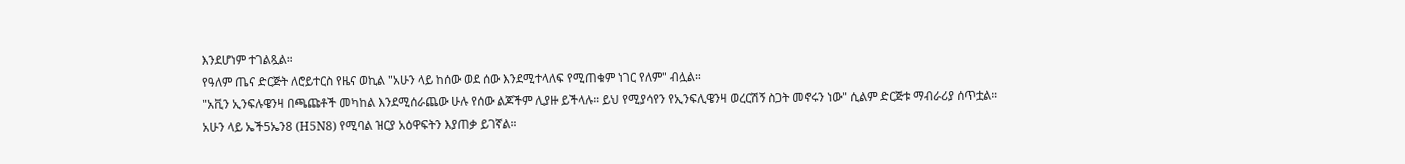እንደሆነም ተገልጿል።
የዓለም ጤና ድርጅት ለሮይተርስ የዜና ወኪል "አሁን ላይ ከሰው ወደ ሰው እንደሚተላለፍ የሚጠቁም ነገር የለም" ብሏል።
"አቪን ኢንፍሉዌንዛ በጫጩቶች መካከል እንደሚሰራጨው ሁሉ የሰው ልጆችም ሊያዙ ይችላሉ። ይህ የሚያሳየን የኢንፍሊዌንዛ ወረርሽኝ ስጋት መኖሩን ነው" ሲልም ድርጅቱ ማብራሪያ ሰጥቷል።
አሁን ላይ ኤች5ኤን8 (H5N8) የሚባል ዝርያ አዕዋፍትን እያጠቃ ይገኛል።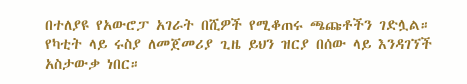በተለያዩ የአውሮፓ አገራት በሺዎች የሚቆጠሩ ጫጩቶችን ገድሏል።
የካቲት ላይ ሩስያ ለመጀመሪያ ጊዜ ይህን ዝርያ በሰው ላይ እንዳገኘች አስታውቃ ነበር።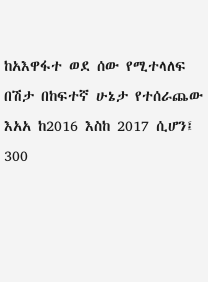ከአእዋፋተ ወደ ሰው የሚተላለፍ በሽታ በከፍተኛ ሁኔታ የተሰራጨው እአአ ከ2016 እስከ 2017 ሲሆን፤ 300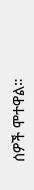ሰዎች ሞተዋል።